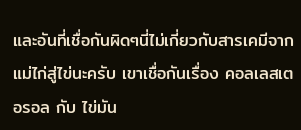และอันที่เชื่อกันผิดๆนี่ไม่เกี่ยวกับสารเคมีจากแม่ไก่สู่ไข่นะครับ เขาเชื่อกันเรื่อง คอลเลสเตอรอล กับ ไข่มัน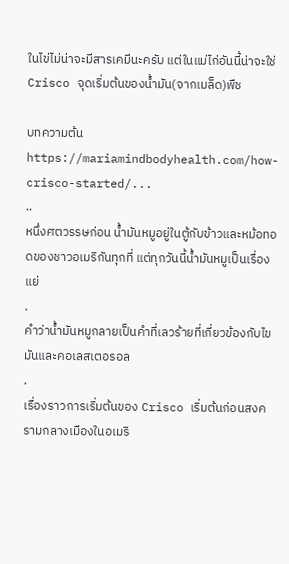ในไข่ไม่น่าจะมีสารเคมีนะครับ แต่ในแม่ไก่อันนี้น่าจะใช่
Crisco จุดเริ่มต้นของน้ำมัน(จากเมล็ด)พืช

บทความต้น https://mariamindbodyhealth.com/how-crisco-started/...
..
หนึ่งศตวรรษก่อน น้ำมันหมูอยู่ในตู้กับข้าวและหม้อทอดของชาวอเมริกันทุกที่ แต่ทุกวันนี้น้ำมันหมูเป็นเรื่องแย่
.
คำว่าน้ำมันหมูกลายเป็นคำที่เลวร้ายที่เกี่ยวข้องกับไขมันและคอเลสเตอรอล
.
เรื่องราวการเริ่มต้นของ Crisco เริ่มต้นก่อนสงครามกลางเมืองในอเมริ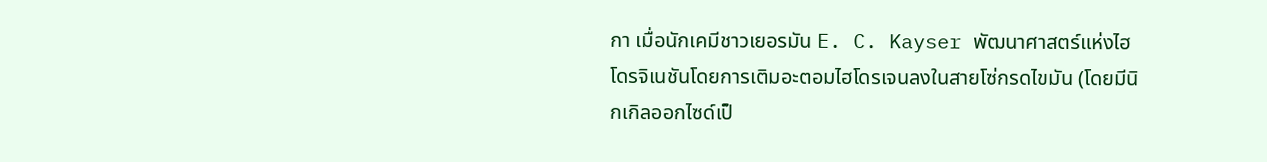กา เมื่อนักเคมีชาวเยอรมัน E. C. Kayser พัฒนาศาสตร์แห่งไฮโดรจิเนชันโดยการเติมอะตอมไฮโดรเจนลงในสายโซ่กรดไขมัน (โดยมีนิกเกิลออกไซด์เป็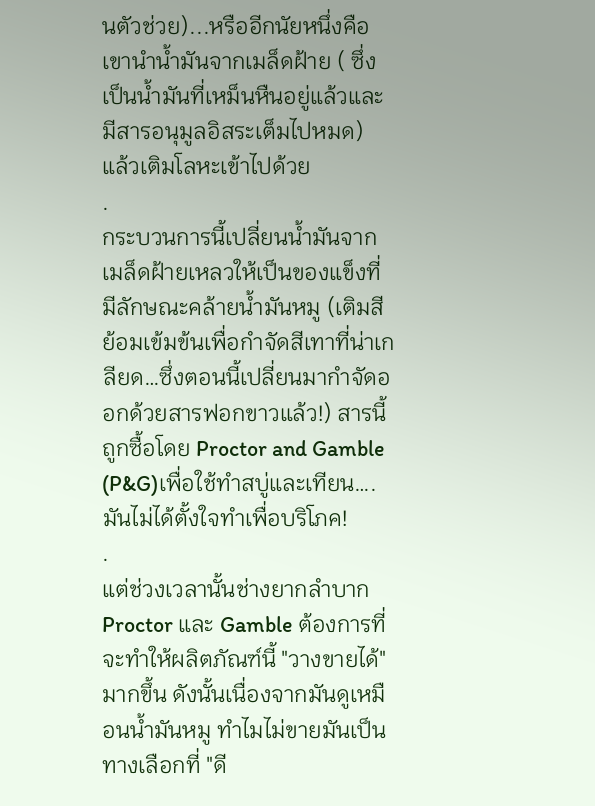นตัวช่วย)...หรืออีกนัยหนึ่งคือ เขานำน้ำมันจากเมล็ดฝ้าย ( ซึ่งเป็นน้ำมันที่เหม็นหืนอยู่แล้วและมีสารอนุมูลอิสระเต็มไปหมด) แล้วเติมโลหะเข้าไปด้วย
.
กระบวนการนี้เปลี่ยนน้ำมันจากเมล็ดฝ้ายเหลวให้เป็นของแข็งที่มีลักษณะคล้ายน้ำมันหมู (เติมสีย้อมเข้มข้นเพื่อกำจัดสีเทาที่น่าเกลียด…ซึ่งตอนนี้เปลี่ยนมากำจัดออกด้วยสารฟอกขาวแล้ว!) สารนี้ถูกซื้อโดย Proctor and Gamble (P&G)เพื่อใช้ทำสบู่และเทียน….มันไม่ได้ตั้งใจทำเพื่อบริโภค!
.
แต่ช่วงเวลานั้นช่างยากลำบาก Proctor และ Gamble ต้องการที่จะทำให้ผลิตภัณฑ์นี้ "วางขายได้" มากขึ้น ดังนั้นเนื่องจากมันดูเหมือนน้ำมันหมู ทำไมไม่ขายมันเป็นทางเลือกที่ "ดี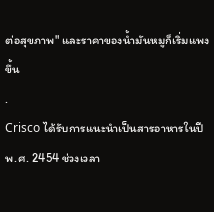ต่อสุขภาพ" และราคาของน้ำมันหมูก็เริ่มแพงขึ้น
.
Crisco ได้รับการแนะนำเป็นสารอาหารในปี พ.ศ. 2454 ช่วงเวลา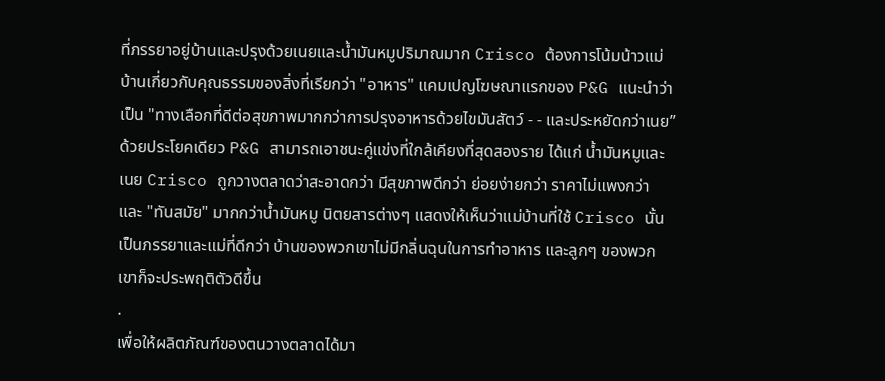ที่ภรรยาอยู่บ้านและปรุงด้วยเนยและน้ำมันหมูปริมาณมาก Crisco ต้องการโน้มน้าวแม่บ้านเกี่ยวกับคุณธรรมของสิ่งที่เรียกว่า "อาหาร" แคมเปญโฆษณาแรกของ P&G แนะนำว่าเป็น "ทางเลือกที่ดีต่อสุขภาพมากกว่าการปรุงอาหารด้วยไขมันสัตว์ - - และประหยัดกว่าเนย” ด้วยประโยคเดียว P&G สามารถเอาชนะคู่แข่งที่ใกล้เคียงที่สุดสองราย ได้แก่ น้ำมันหมูและเนย Crisco ถูกวางตลาดว่าสะอาดกว่า มีสุขภาพดีกว่า ย่อยง่ายกว่า ราคาไม่แพงกว่า และ "ทันสมัย" มากกว่าน้ำมันหมู นิตยสารต่างๆ แสดงให้เห็นว่าแม่บ้านที่ใช้ Crisco นั้นเป็นภรรยาและแม่ที่ดีกว่า บ้านของพวกเขาไม่มีกลิ่นฉุนในการทำอาหาร และลูกๆ ของพวกเขาก็จะประพฤติตัวดีขึ้น
.
เพื่อให้ผลิตภัณฑ์ของตนวางตลาดได้มา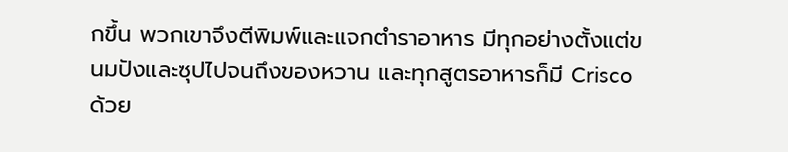กขึ้น พวกเขาจึงตีพิมพ์และแจกตำราอาหาร มีทุกอย่างตั้งแต่ขนมปังและซุปไปจนถึงของหวาน และทุกสูตรอาหารก็มี Crisco ด้วย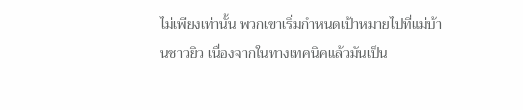ไม่เพียงเท่านั้น พวกเขาเริ่มกำหนดเป้าหมายไปที่แม่บ้านชาวยิว เนื่องจากในทางเทคนิคแล้วมันเป็น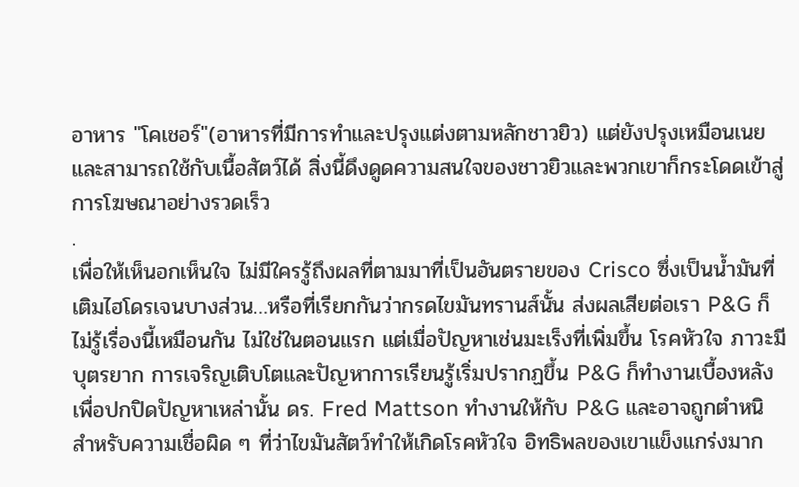อาหาร "โคเชอร์"(อาหารที่มีการทำและปรุงแต่งตามหลักชาวยิว) แต่ยังปรุงเหมือนเนยและสามารถใช้กับเนื้อสัตว์ได้ สิ่งนี้ดึงดูดความสนใจของชาวยิวและพวกเขาก็กระโดดเข้าสู่การโฆษณาอย่างรวดเร็ว
.
เพื่อให้เห็นอกเห็นใจ ไม่มีใครรู้ถึงผลที่ตามมาที่เป็นอันตรายของ Crisco ซึ่งเป็นน้ำมันที่เติมไฮโดรเจนบางส่วน…หรือที่เรียกกันว่ากรดไขมันทรานส์นั้น ส่งผลเสียต่อเรา P&G ก็ไม่รู้เรื่องนี้เหมือนกัน ไม่ใช่ในตอนแรก แต่เมื่อปัญหาเช่นมะเร็งที่เพิ่มขึ้น โรคหัวใจ ภาวะมีบุตรยาก การเจริญเติบโตและปัญหาการเรียนรู้เริ่มปรากฏขึ้น P&G ก็ทำงานเบื้องหลังเพื่อปกปิดปัญหาเหล่านั้น ดร. Fred Mattson ทำงานให้กับ P&G และอาจถูกตำหนิสำหรับความเชื่อผิด ๆ ที่ว่าไขมันสัตว์ทำให้เกิดโรคหัวใจ อิทธิพลของเขาแข็งแกร่งมาก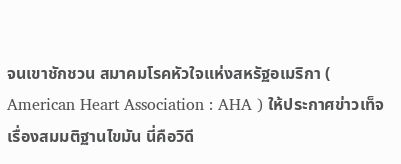จนเขาชักชวน สมาคมโรคหัวใจแห่งสหรัฐอเมริกา ( American Heart Association : AHA ) ให้ประกาศข่าวเท็จเรื่องสมมติฐานไขมัน นี่คือวิดี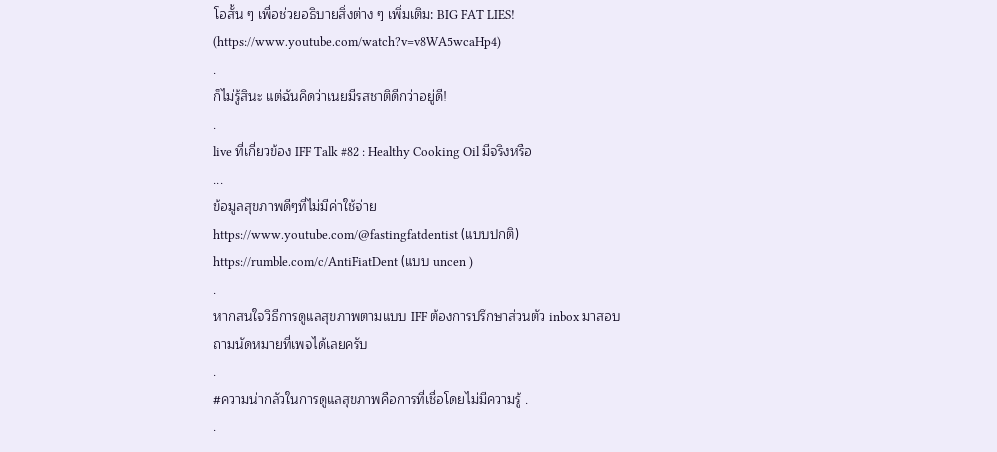โอสั้น ๆ เพื่อช่วยอธิบายสิ่งต่าง ๆ เพิ่มเติม: BIG FAT LIES! (https://www.youtube.com/watch?v=v8WA5wcaHp4)
.
ก็ไม่รู้สินะ แต่ฉันคิดว่าเนยมีรสชาติดีกว่าอยู่ดี!
.
live ที่เกี่ยวข้อง IFF Talk #82 : Healthy Cooking Oil มีจริงหรือ
...
ข้อมูลสุขภาพดีๆที่ไม่มีค่าใช้จ่าย
https://www.youtube.com/@fastingfatdentist (แบบปกติ)
https://rumble.com/c/AntiFiatDent (แบบ uncen )
.
หากสนใจวิธีการดูแลสุขภาพตามแบบ IFF ต้องการปรึกษาส่วนตัว inbox มาสอบถามนัดหมายที่เพจได้เลยครับ
.
#ความน่ากลัวในการดูแลสุขภาพคือการที่เชื่อโดยไม่มีความรู้ .
.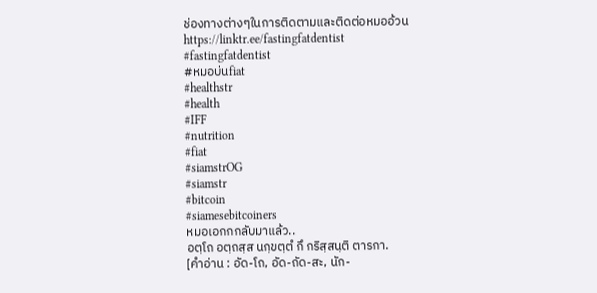ช่องทางต่างๆในการติดตามและติดต่อหมออ้วน https://linktr.ee/fastingfatdentist
#fastingfatdentist
#หมอบ่นfiat
#healthstr
#health
#IFF
#nutrition
#fiat
#siamstrOG
#siamstr
#bitcoin
#siamesebitcoiners
หมอเอกกกลับมาแล้ว..
อตฺโถ อตฺถสฺส นกฺขตฺตํ กึ กริสฺสนฺติ ตารกา.
[คำอ่าน : อัด-โถ, อัด-ถัด-สะ, นัก-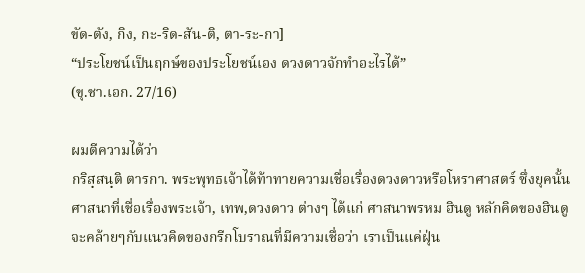ขัด-ตัง, กิง, กะ-ริด-สัน-ติ, ตา-ระ-กา]
“ประโยชน์เป็นฤกษ์ของประโยชน์เอง ดวงดาวจักทำอะไรได้”
(ขุ.ชา.เอก. 27/16)

ผมตีความได้ว่า
กริสฺสนฺติ ตารกา. พระพุทธเจ้าได้ท้าทายความเชื่อเรื่องดวงดาวหรือโหราศาสตร์ ซึ่งยุคนั้นศาสนาที่เชื่อเรื่องพระเจ้า, เทพ,ดวงดาว ต่างๆ ได้แก่ ศาสนาพรหม ฮินดู หลักคิดของฮินดูจะคล้ายๆกับแนวคิดของกรีกโบราณที่มีความเชื่อว่า เราเป็นแค่ฝุ่น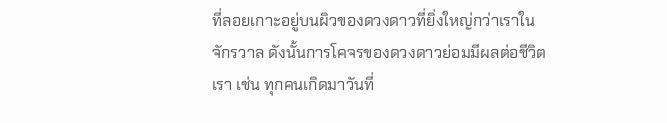ที่ลอยเกาะอยู่บนผิวของดวงดาวที่ยิ่งใหญ่กว่าเราในจักรวาล ดังนั้นการโคจรของดวงดาวย่อมมีผลต่อชีวิตเรา เช่น ทุกคนเกิดมาวันที่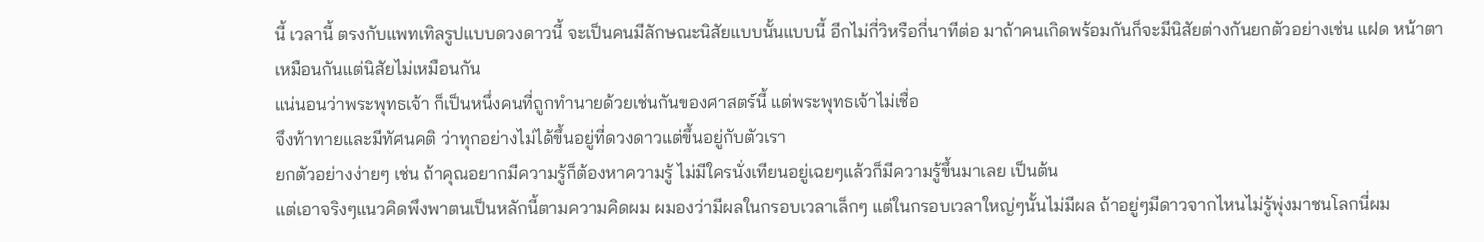นี้ เวลานี้ ตรงกับแพทเทิลรูปแบบดวงดาวนี้ จะเป็นคนมีลักษณะนิสัยแบบนั้นแบบนี้ อีกไม่กี่วิหรือกี่นาทีต่อ มาถ้าคนเกิดพร้อมกันก็จะมีนิสัยต่างกันยกตัวอย่างเช่น แฝด หน้าตาเหมือนกันแต่นิสัยไม่เหมือนกัน
แน่นอนว่าพระพุทธเจ้า ก็เป็นหนึ่งคนที่ถูกทำนายด้วยเช่นกันของศาสตร์นี้ แต่พระพุทธเจ้าไม่เชื่อ
จึงท้าทายและมีทัศนคติ ว่าทุกอย่างไม่ได้ขึ้นอยู่ที่ดวงดาวแต่ขึ้นอยู่กับตัวเรา
ยกตัวอย่างง่ายๆ เช่น ถ้าคุณอยากมีความรู้ก็ต้องหาความรู้ ไม่มีใครนั่งเทียนอยู่เฉยๆแล้วก็มีความรู้ขึ้นมาเลย เป็นต้น
แต่เอาจริงๆแนวคิดพึงพาตนเป็นหลักนี้ตามความคิดผม ผมองว่ามีผลในกรอบเวลาเล็กๆ แต่ในกรอบเวลาใหญ่ๆนั้นไม่มีผล ถ้าอยู่ๆมีดาวจากไหนไม่รู้พุ่งมาชนโลกนี่ผม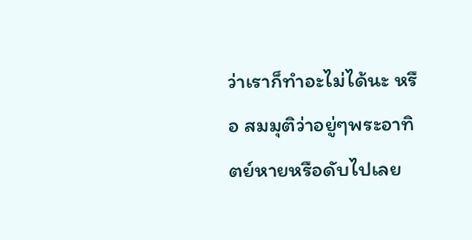ว่าเราก็ทำอะไม่ได้นะ หรือ สมมุติว่าอยู่ๆพระอาทิตย์หายหรือดับไปเลย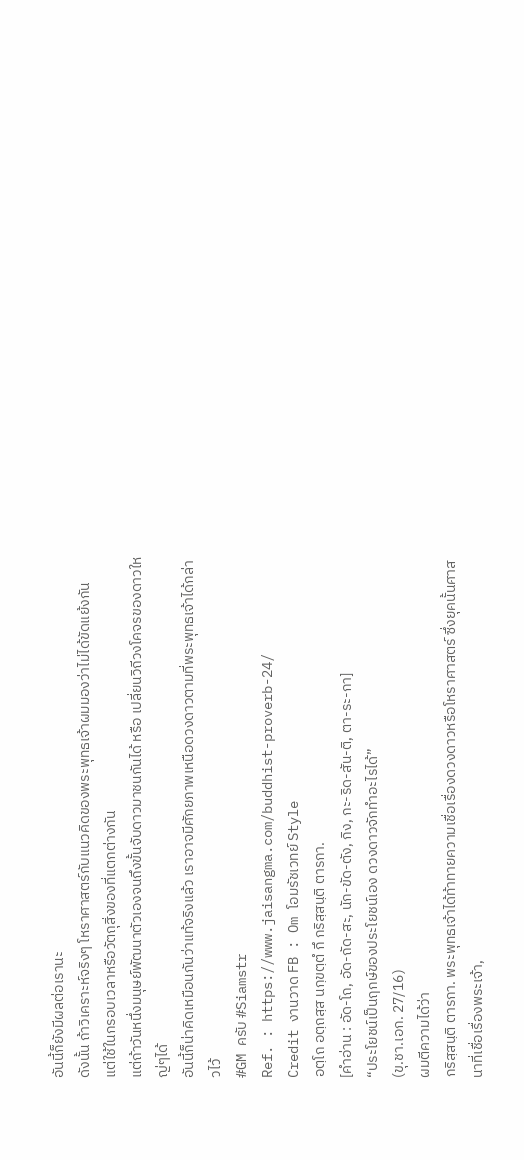อันนี้ก็ยังมีผลต่อเรานะ
ดังนั้น ถ้าวิเคราะห์จริงๆ โหราศาสตร์กับแนวคิดของพระพุทธเจ้าผมมองว่าไม่ได้ขัดแย้งกัน
แต่ใช้ในกรอบเวลาหรือวัตถุสิ่งของที่แตกต่างกัน
แต่ถ้าวันหนึ่งมนุษย์พัฒนาตัวเองจนถึงขั้นจับดาวมาชนกันได้ หรือ เปลี่ยนวิถีวงโคจรของดาวใหญ่ๆได้
อันนี้ก็น่าคิดเหมือนกันว่าแท้จริงแล้ว เราอาจมีศักยภาพเหนือดวงดาวตามที่พระพุทธเจ้าได้กล่าวไว้
#GM ครับ #Siamstr
Ref. : https://www.jaisangma.com/buddhist-proverb-24/
Credit งานวาด FB : Om โอมรัชเวทย์ Style
อตฺโถ อตฺถสฺส นกฺขตฺตํ กึ กริสฺสนฺติ ตารกา.
[คำอ่าน : อัด-โถ, อัด-ถัด-สะ, นัก-ขัด-ตัง, กิง, กะ-ริด-สัน-ติ, ตา-ระ-กา]
“ประโยชน์เป็นฤกษ์ของประโยชน์เอง ดวงดาวจักทำอะไรได้”
(ขุ.ชา.เอก. 27/16)
ผมตีความได้ว่า
กริสฺสนฺติ ตารกา. พระพุทธเจ้าได้ท้าทายความเชื่อเรื่องดวงดาวหรือโหราศาสตร์ ซึ่งยุคนั้นศาสนาที่เชื่อเรื่องพระเจ้า,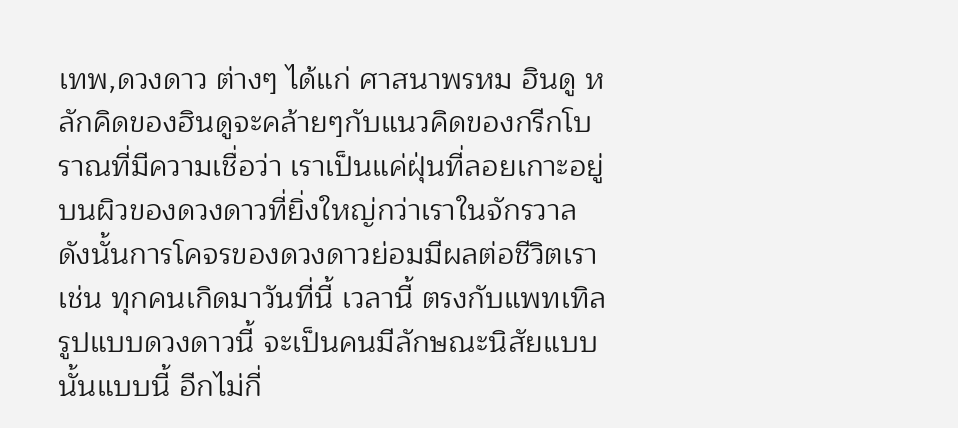เทพ,ดวงดาว ต่างๆ ได้แก่ ศาสนาพรหม ฮินดู หลักคิดของฮินดูจะคล้ายๆกับแนวคิดของกรีกโบราณที่มีความเชื่อว่า เราเป็นแค่ฝุ่นที่ลอยเกาะอยู่บนผิวของดวงดาวที่ยิ่งใหญ่กว่าเราในจักรวาล ดังนั้นการโคจรของดวงดาวย่อมมีผลต่อชีวิตเรา เช่น ทุกคนเกิดมาวันที่นี้ เวลานี้ ตรงกับแพทเทิลรูปแบบดวงดาวนี้ จะเป็นคนมีลักษณะนิสัยแบบนั้นแบบนี้ อีกไม่กี่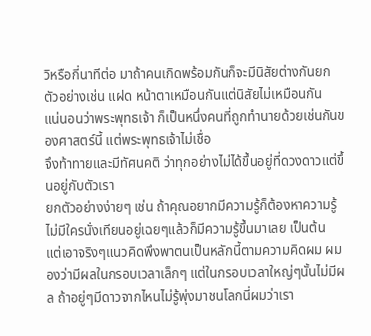วิหรือกี่นาทีต่อ มาถ้าคนเกิดพร้อมกันก็จะมีนิสัยต่างกันยกตัวอย่างเช่น แฝด หน้าตาเหมือนกันแต่นิสัยไม่เหมือนกัน
แน่นอนว่าพระพุทธเจ้า ก็เป็นหนึ่งคนที่ถูกทำนายด้วยเช่นกันของศาสตร์นี้ แต่พระพุทธเจ้าไม่เชื่อ
จึงท้าทายและมีทัศนคติ ว่าทุกอย่างไม่ได้ขึ้นอยู่ที่ดวงดาวแต่ขึ้นอยู่กับตัวเรา
ยกตัวอย่างง่ายๆ เช่น ถ้าคุณอยากมีความรู้ก็ต้องหาความรู้ ไม่มีใครนั่งเทียนอยู่เฉยๆแล้วก็มีความรู้ขึ้นมาเลย เป็นต้น
แต่เอาจริงๆแนวคิดพึงพาตนเป็นหลักนี้ตามความคิดผม ผมองว่ามีผลในกรอบเวลาเล็กๆ แต่ในกรอบเวลาใหญ่ๆนั้นไม่มีผล ถ้าอยู่ๆมีดาวจากไหนไม่รู้พุ่งมาชนโลกนี่ผมว่าเรา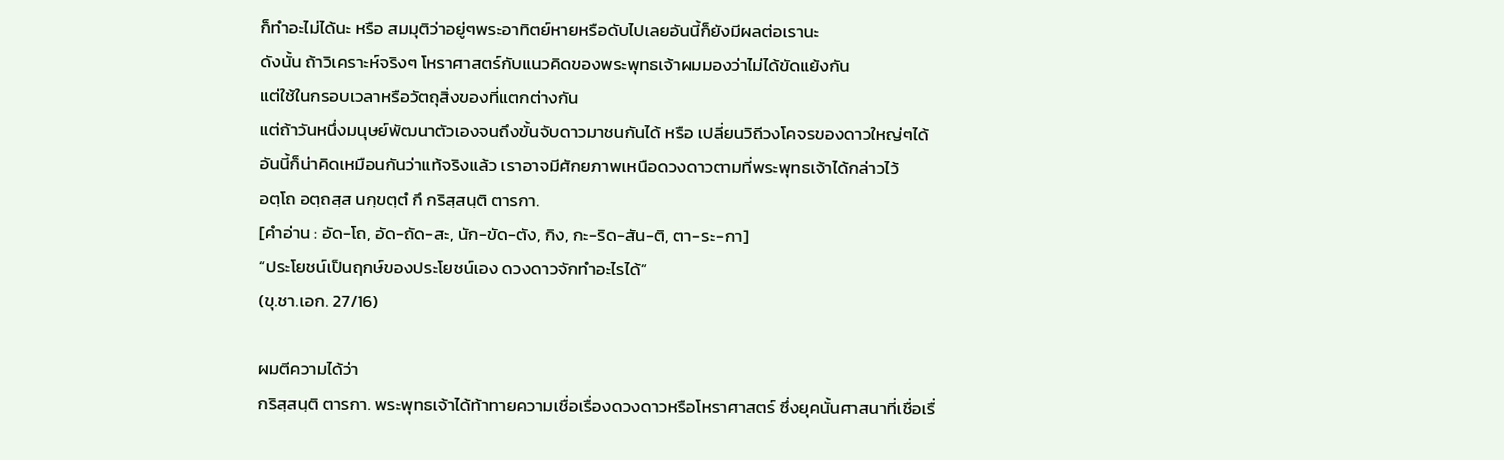ก็ทำอะไม่ได้นะ หรือ สมมุติว่าอยู่ๆพระอาทิตย์หายหรือดับไปเลยอันนี้ก็ยังมีผลต่อเรานะ
ดังนั้น ถ้าวิเคราะห์จริงๆ โหราศาสตร์กับแนวคิดของพระพุทธเจ้าผมมองว่าไม่ได้ขัดแย้งกัน
แต่ใช้ในกรอบเวลาหรือวัตถุสิ่งของที่แตกต่างกัน
แต่ถ้าวันหนึ่งมนุษย์พัฒนาตัวเองจนถึงขั้นจับดาวมาชนกันได้ หรือ เปลี่ยนวิถีวงโคจรของดาวใหญ่ๆได้
อันนี้ก็น่าคิดเหมือนกันว่าแท้จริงแล้ว เราอาจมีศักยภาพเหนือดวงดาวตามที่พระพุทธเจ้าได้กล่าวไว้
อตฺโถ อตฺถสฺส นกฺขตฺตํ กึ กริสฺสนฺติ ตารกา.
[คำอ่าน : อัด-โถ, อัด-ถัด-สะ, นัก-ขัด-ตัง, กิง, กะ-ริด-สัน-ติ, ตา-ระ-กา]
“ประโยชน์เป็นฤกษ์ของประโยชน์เอง ดวงดาวจักทำอะไรได้”
(ขุ.ชา.เอก. 27/16)

ผมตีความได้ว่า
กริสฺสนฺติ ตารกา. พระพุทธเจ้าได้ท้าทายความเชื่อเรื่องดวงดาวหรือโหราศาสตร์ ซึ่งยุคนั้นศาสนาที่เชื่อเรื่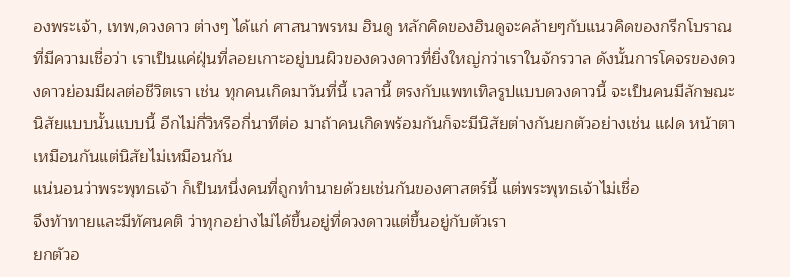องพระเจ้า, เทพ,ดวงดาว ต่างๆ ได้แก่ ศาสนาพรหม ฮินดู หลักคิดของฮินดูจะคล้ายๆกับแนวคิดของกรีกโบราณที่มีความเชื่อว่า เราเป็นแค่ฝุ่นที่ลอยเกาะอยู่บนผิวของดวงดาวที่ยิ่งใหญ่กว่าเราในจักรวาล ดังนั้นการโคจรของดวงดาวย่อมมีผลต่อชีวิตเรา เช่น ทุกคนเกิดมาวันที่นี้ เวลานี้ ตรงกับแพทเทิลรูปแบบดวงดาวนี้ จะเป็นคนมีลักษณะนิสัยแบบนั้นแบบนี้ อีกไม่กี่วิหรือกี่นาทีต่อ มาถ้าคนเกิดพร้อมกันก็จะมีนิสัยต่างกันยกตัวอย่างเช่น แฝด หน้าตาเหมือนกันแต่นิสัยไม่เหมือนกัน
แน่นอนว่าพระพุทธเจ้า ก็เป็นหนึ่งคนที่ถูกทำนายด้วยเช่นกันของศาสตร์นี้ แต่พระพุทธเจ้าไม่เชื่อ
จึงท้าทายและมีทัศนคติ ว่าทุกอย่างไม่ได้ขึ้นอยู่ที่ดวงดาวแต่ขึ้นอยู่กับตัวเรา
ยกตัวอ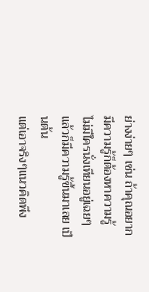ย่างง่ายๆ เช่น ถ้าคุณอยากมีความรู้ก็ต้องหาความรู้ ไม่มีใครนั่งเทียนอยู่เฉยๆแล้วก็มีความรู้ขึ้นมาเลย เป็นต้น
แต่เอาจริงๆแนวคิดพึง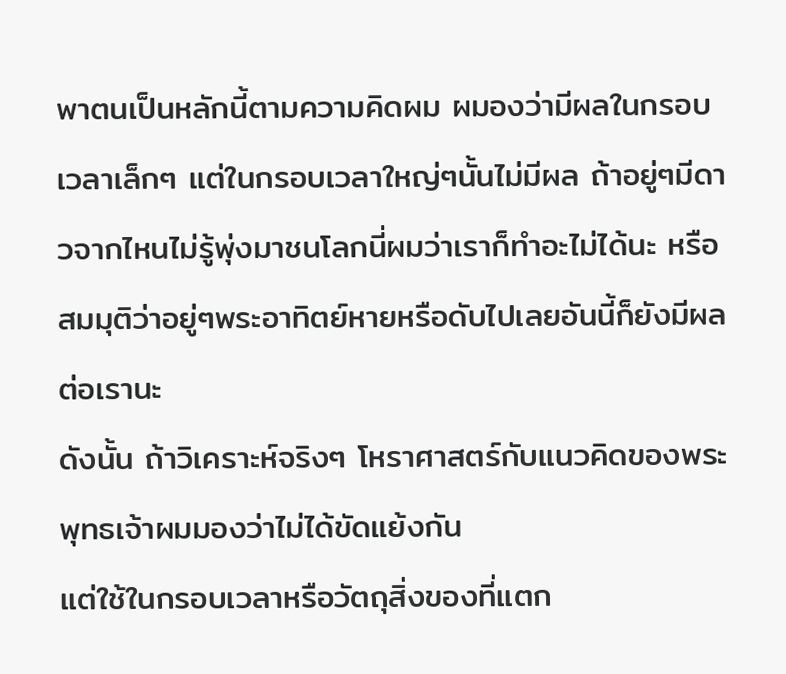พาตนเป็นหลักนี้ตามความคิดผม ผมองว่ามีผลในกรอบเวลาเล็กๆ แต่ในกรอบเวลาใหญ่ๆนั้นไม่มีผล ถ้าอยู่ๆมีดาวจากไหนไม่รู้พุ่งมาชนโลกนี่ผมว่าเราก็ทำอะไม่ได้นะ หรือ สมมุติว่าอยู่ๆพระอาทิตย์หายหรือดับไปเลยอันนี้ก็ยังมีผลต่อเรานะ
ดังนั้น ถ้าวิเคราะห์จริงๆ โหราศาสตร์กับแนวคิดของพระพุทธเจ้าผมมองว่าไม่ได้ขัดแย้งกัน
แต่ใช้ในกรอบเวลาหรือวัตถุสิ่งของที่แตก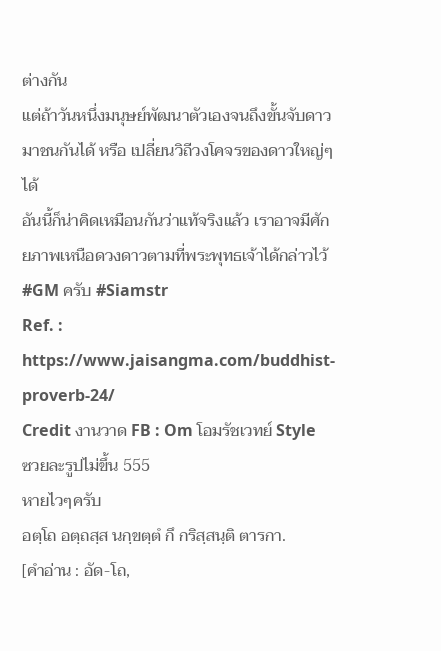ต่างกัน
แต่ถ้าวันหนึ่งมนุษย์พัฒนาตัวเองจนถึงขั้นจับดาวมาชนกันได้ หรือ เปลี่ยนวิถีวงโคจรของดาวใหญ่ๆได้
อันนี้ก็น่าคิดเหมือนกันว่าแท้จริงแล้ว เราอาจมีศักยภาพเหนือดวงดาวตามที่พระพุทธเจ้าได้กล่าวไว้
#GM ครับ #Siamstr
Ref. : https://www.jaisangma.com/buddhist-proverb-24/
Credit งานวาด FB : Om โอมรัชเวทย์ Style
ซวยละรูปไม่ขึ้น 555
หายไวๆครับ
อตฺโถ อตฺถสฺส นกฺขตฺตํ กึ กริสฺสนฺติ ตารกา.
[คำอ่าน : อัด-โถ,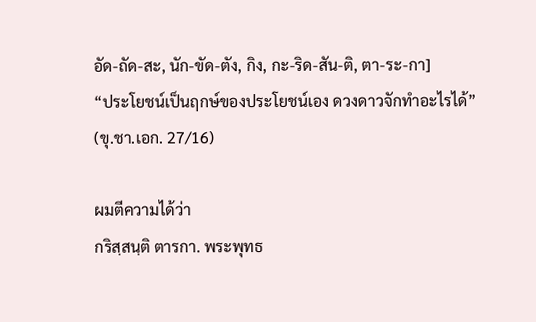อัด-ถัด-สะ, นัก-ขัด-ตัง, กิง, กะ-ริด-สัน-ติ, ตา-ระ-กา]
“ประโยชน์เป็นฤกษ์ของประโยชน์เอง ดวงดาวจักทำอะไรได้”
(ขุ.ชา.เอก. 27/16)

ผมตีความได้ว่า
กริสฺสนฺติ ตารกา. พระพุทธ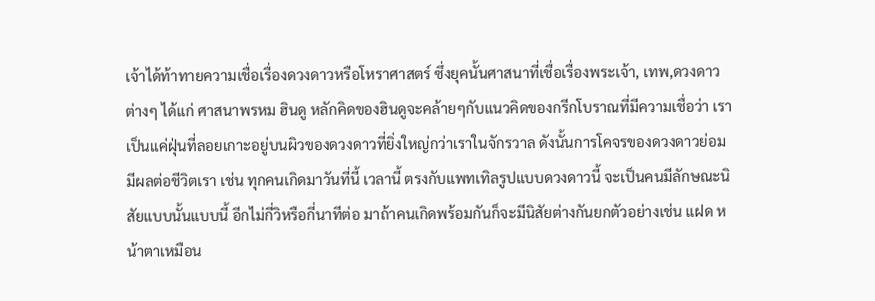เจ้าได้ท้าทายความเชื่อเรื่องดวงดาวหรือโหราศาสตร์ ซึ่งยุคนั้นศาสนาที่เชื่อเรื่องพระเจ้า, เทพ,ดวงดาว ต่างๆ ได้แก่ ศาสนาพรหม ฮินดู หลักคิดของฮินดูจะคล้ายๆกับแนวคิดของกรีกโบราณที่มีความเชื่อว่า เราเป็นแค่ฝุ่นที่ลอยเกาะอยู่บนผิวของดวงดาวที่ยิ่งใหญ่กว่าเราในจักรวาล ดังนั้นการโคจรของดวงดาวย่อมมีผลต่อชีวิตเรา เช่น ทุกคนเกิดมาวันที่นี้ เวลานี้ ตรงกับแพทเทิลรูปแบบดวงดาวนี้ จะเป็นคนมีลักษณะนิสัยแบบนั้นแบบนี้ อีกไม่กี่วิหรือกี่นาทีต่อ มาถ้าคนเกิดพร้อมกันก็จะมีนิสัยต่างกันยกตัวอย่างเช่น แฝด หน้าตาเหมือน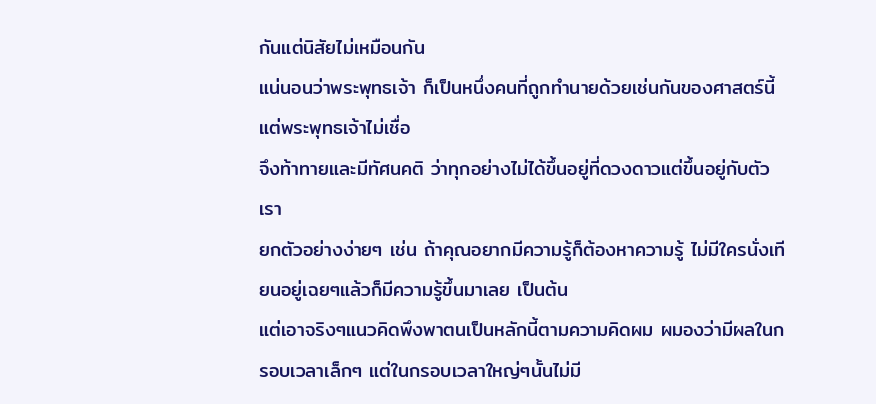กันแต่นิสัยไม่เหมือนกัน
แน่นอนว่าพระพุทธเจ้า ก็เป็นหนึ่งคนที่ถูกทำนายด้วยเช่นกันของศาสตร์นี้ แต่พระพุทธเจ้าไม่เชื่อ
จึงท้าทายและมีทัศนคติ ว่าทุกอย่างไม่ได้ขึ้นอยู่ที่ดวงดาวแต่ขึ้นอยู่กับตัวเรา
ยกตัวอย่างง่ายๆ เช่น ถ้าคุณอยากมีความรู้ก็ต้องหาความรู้ ไม่มีใครนั่งเทียนอยู่เฉยๆแล้วก็มีความรู้ขึ้นมาเลย เป็นต้น
แต่เอาจริงๆแนวคิดพึงพาตนเป็นหลักนี้ตามความคิดผม ผมองว่ามีผลในกรอบเวลาเล็กๆ แต่ในกรอบเวลาใหญ่ๆนั้นไม่มี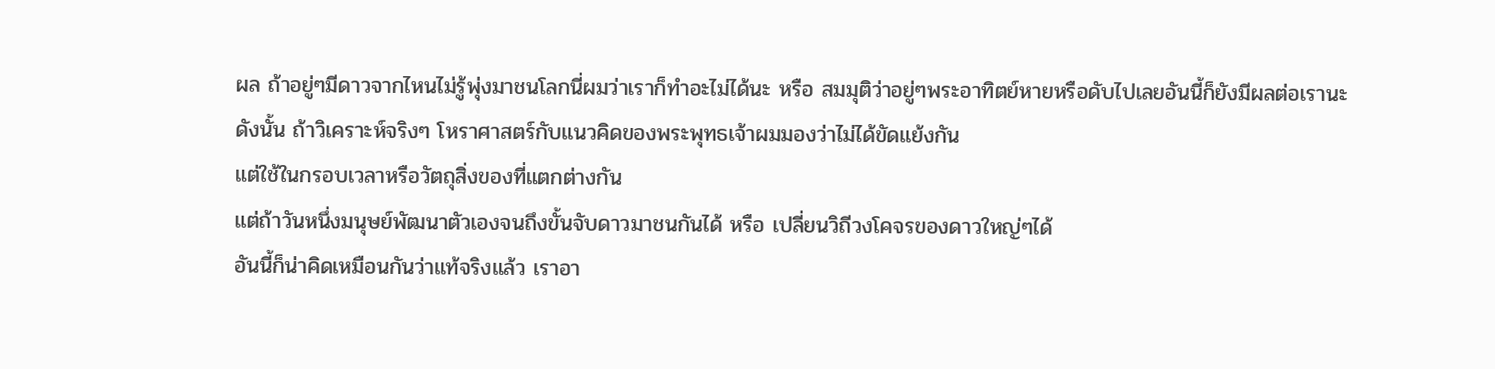ผล ถ้าอยู่ๆมีดาวจากไหนไม่รู้พุ่งมาชนโลกนี่ผมว่าเราก็ทำอะไม่ได้นะ หรือ สมมุติว่าอยู่ๆพระอาทิตย์หายหรือดับไปเลยอันนี้ก็ยังมีผลต่อเรานะ
ดังนั้น ถ้าวิเคราะห์จริงๆ โหราศาสตร์กับแนวคิดของพระพุทธเจ้าผมมองว่าไม่ได้ขัดแย้งกัน
แต่ใช้ในกรอบเวลาหรือวัตถุสิ่งของที่แตกต่างกัน
แต่ถ้าวันหนึ่งมนุษย์พัฒนาตัวเองจนถึงขั้นจับดาวมาชนกันได้ หรือ เปลี่ยนวิถีวงโคจรของดาวใหญ่ๆได้
อันนี้ก็น่าคิดเหมือนกันว่าแท้จริงแล้ว เราอา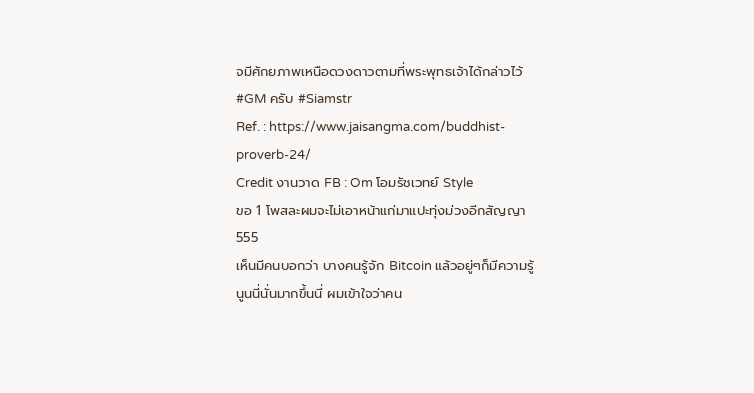จมีศักยภาพเหนือดวงดาวตามที่พระพุทธเจ้าได้กล่าวไว้
#GM ครับ #Siamstr
Ref. : https://www.jaisangma.com/buddhist-proverb-24/
Credit งานวาด FB : Om โอมรัชเวทย์ Style
ขอ 1 โพสละผมจะไม่เอาหน้าแก่มาแปะทุ่งม่วงอีกสัญญา 555
เห็นมีคนบอกว่า บางคนรู้จัก Bitcoin แล้วอยู่ๆก็มีความรู้นูนนี่นั่นมากขึ้นนี่ ผมเข้าใจว่าคน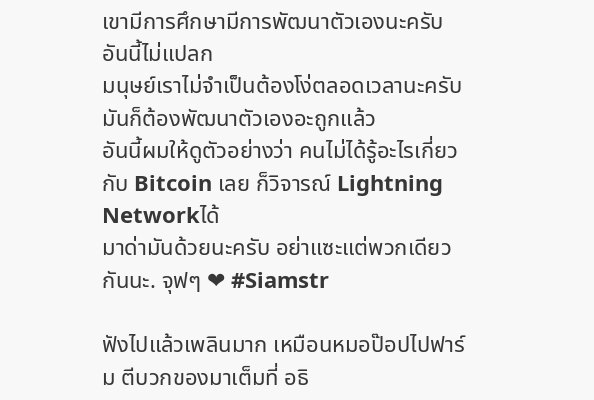เขามีการศึกษามีการพัฒนาตัวเองนะครับ อันนี้ไม่แปลก
มนุษย์เราไม่จำเป็นต้องโง่ตลอดเวลานะครับ
มันก็ต้องพัฒนาตัวเองอะถูกแล้ว
อันนี้ผมให้ดูตัวอย่างว่า คนไม่ได้รู้อะไรเกี่ยวกับ Bitcoin เลย ก็วิจารณ์ Lightning Networkได้
มาด่ามันด้วยนะครับ อย่าแซะแต่พวกเดียวกันนะ. จุฟๆ ❤ #Siamstr

ฟังไปแล้วเพลินมาก เหมือนหมอป๊อปไปฟาร์ม ตีบวกของมาเต็มที่ อธิ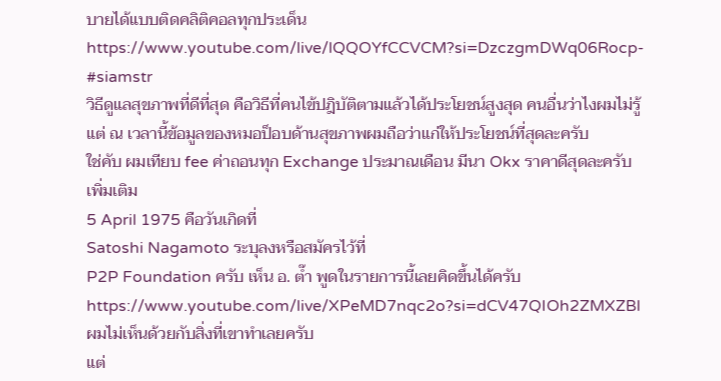บายได้แบบติดคลิติคอลทุกประเด็น
https://www.youtube.com/live/lQQOYfCCVCM?si=DzczgmDWq06Rocp-
#siamstr
วิธีดูแลสุขภาพที่ดีที่สุด คือวิธีที่คนไข้ปฎิบัติตามแล้วได้ประโยชน์สูงสุด คนอื่นว่าไงผมไม่รู้แต่ ณ เวลานี้ข้อมูลของหมอป็อบด้านสุขภาพผมถือว่าแก่ให้ประโยชน์ที่สุดละครับ
ใช่คับ ผมเทียบ fee ค่าถอนทุก Exchange ประมาณเดือน มีนา Okx ราคาดีสุดละครับ
เพิ่มเติม
5 April 1975 คือวันเกิดที่
Satoshi Nagamoto ระบุลงหรือสมัครไว้ที่
P2P Foundation ครับ เห็น อ. ต๊ำ พูดในรายการนี้เลยคิดขึ้นได้ครับ https://www.youtube.com/live/XPeMD7nqc2o?si=dCV47QIOh2ZMXZBl
ผมไม่เห็นด้วยกับสิ่งที่เขาทำเลยครับ
แต่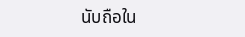นับถือใน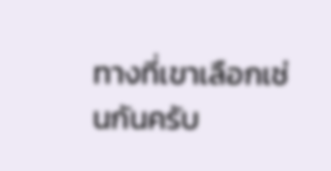ทางที่เขาเลือกเช่นกันครับ